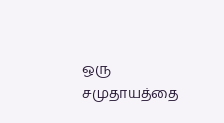ஒரு சமுதாயத்தை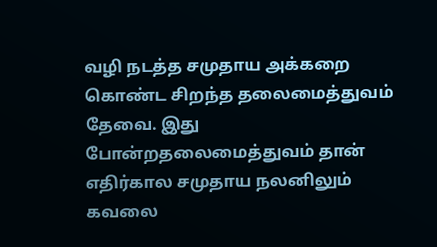வழி நடத்த சமுதாய அக்கறை கொண்ட சிறந்த தலைமைத்துவம் தேவை. இது போன்றதலைமைத்துவம் தான் எதிர்கால சமுதாய நலனிலும் கவலை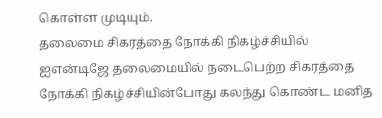கொள்ள முடியும்.
தலைமை சிகரத்தை நோக்கி நிகழ்ச்சியில்
ஐஎன்டிஜே தலைமையில் நடைபெற்ற சிகரத்தை நோக்கி நிகழ்ச்சியின்போது கலந்து கொண்ட மனித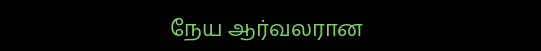நேய ஆர்வலரான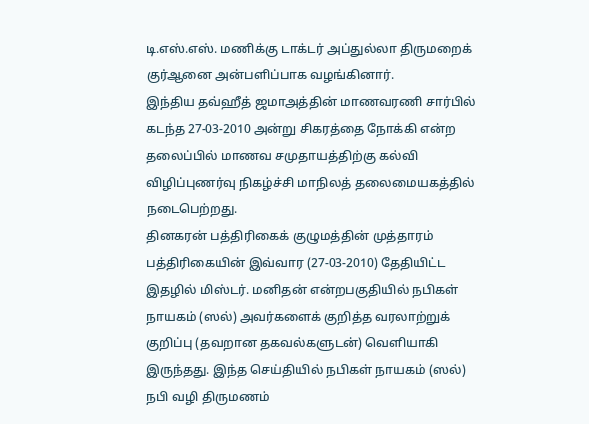டி.எஸ்.எஸ். மணிக்கு டாக்டர் அப்துல்லா திருமறைக் குர்ஆனை அன்பளிப்பாக வழங்கினார்.
இந்திய தவ்ஹீத் ஜமாஅத்தின் மாணவரணி சார்பில் கடந்த 27-03-2010 அன்று சிகரத்தை நோக்கி என்ற தலைப்பில் மாணவ சமுதாயத்திற்கு கல்வி விழிப்புணர்வு நிகழ்ச்சி மாநிலத் தலைமையகத்தில் நடைபெற்றது.
தினகரன் பத்திரிகைக் குழுமத்தின் முத்தாரம் பத்திரிகையின் இவ்வார (27-03-2010) தேதியிட்ட இதழில் மிஸ்டர். மனிதன் என்றபகுதியில் நபிகள் நாயகம் (ஸல்) அவர்களைக் குறித்த வரலாற்றுக் குறிப்பு (தவறான தகவல்களுடன்) வெளியாகி இருந்தது. இந்த செய்தியில் நபிகள் நாயகம் (ஸல்)
நபி வழி திருமணம்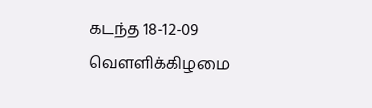கடந்த 18-12-09 வௌளிக்கிழமை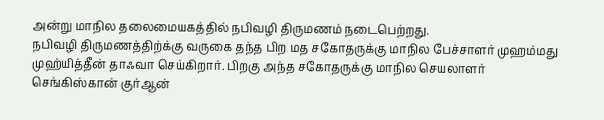அன்று மாநில தலைமையகத்தில் நபிவழி திருமணம் நடைபெற்றது.
நபிவழி திருமணத்திற்க்கு வருகை தந்த பிற மத சகோதருக்கு மாநில பேச்சாளர் முஹம்மது முஹ்யித்தீன் தாஃவா செய்கிறார். பிறகு அந்த சகோதருக்கு மாநில செயலாளர் செங்கிஸ்கான் குர்ஆன்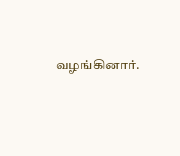வழங்கினார்.